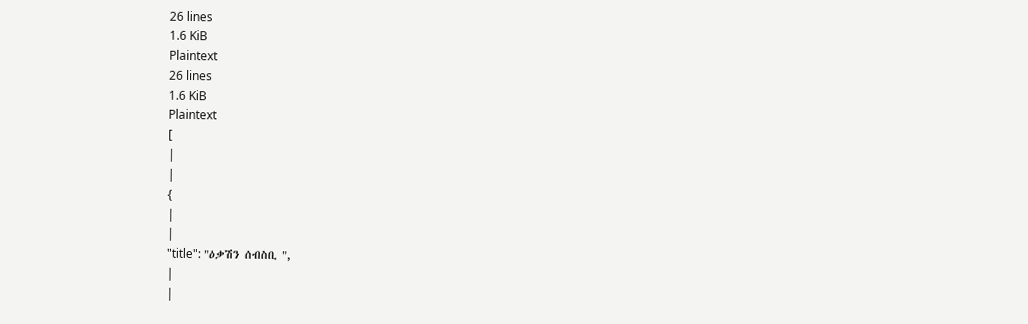26 lines
1.6 KiB
Plaintext
26 lines
1.6 KiB
Plaintext
[
|
|
{
|
|
"title": "ዕቃሽን ሰብስቢ ",
|
|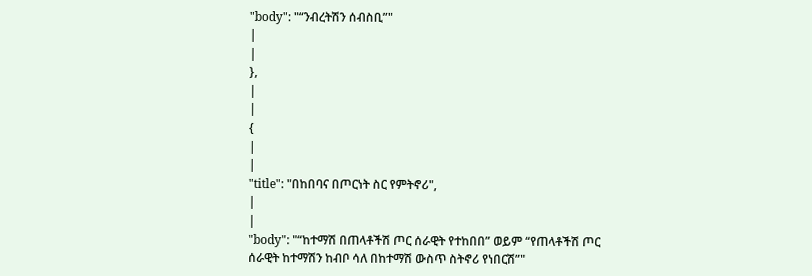"body": "“ንብረትሽን ሰብስቢ”"
|
|
},
|
|
{
|
|
"title": "በከበባና በጦርነት ስር የምትኖሪ",
|
|
"body": "“ከተማሽ በጠላቶችሽ ጦር ሰራዊት የተከበበ” ወይም “የጠላቶችሽ ጦር ሰራዊት ከተማሽን ከብቦ ሳለ በከተማሽ ውስጥ ስትኖሪ የነበርሽ”"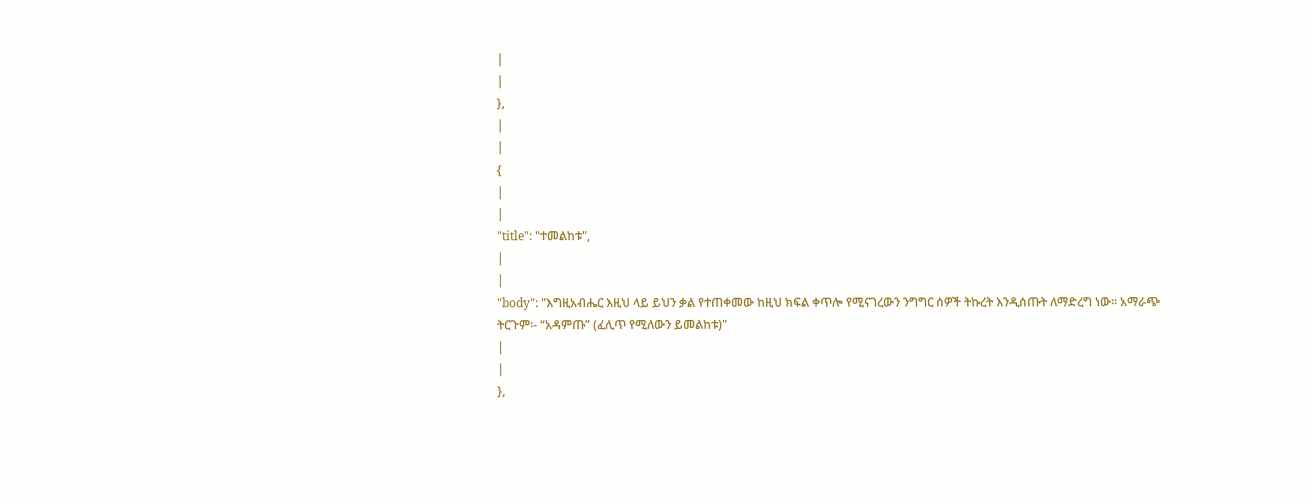|
|
},
|
|
{
|
|
"title": "ተመልከቱ",
|
|
"body": "እግዚአብሔር እዚህ ላይ ይህን ቃል የተጠቀመው ከዚህ ክፍል ቀጥሎ የሚናገረውን ንግግር ሰዎች ትኩረት እንዲሰጡት ለማድረግ ነው፡፡ አማራጭ ትርጉም፡- “አዳምጡ” (ፈሊጥ የሚለውን ይመልከቱ)"
|
|
},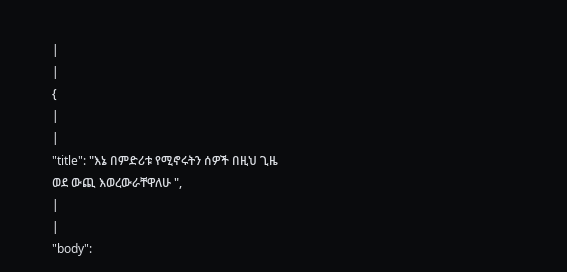|
|
{
|
|
"title": "እኔ በምድሪቱ የሚኖሩትን ሰዎች በዚህ ጊዜ ወደ ውጪ እወረውራቸዋለሁ ",
|
|
"body":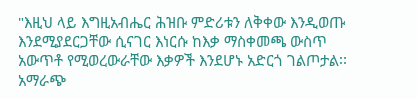"እዚህ ላይ እግዚአብሔር ሕዝቡ ምድሪቱን ለቅቀው እንዲወጡ እንደሚያደርጋቸው ሲናገር እነርሱ ከእቃ ማስቀመጫ ውስጥ አውጥቶ የሚወረውራቸው እቃዎች እንደሆኑ አድርጎ ገልጦታል፡፡ አማራጭ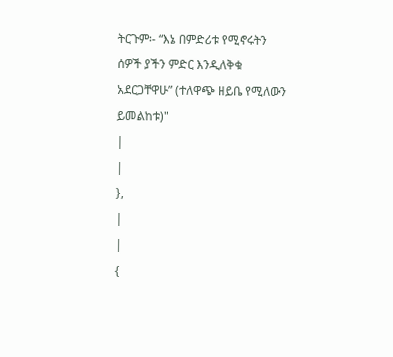ትርጉም፡- “እኔ በምድሪቱ የሚኖሩትን ሰዎች ያችን ምድር እንዲለቅቁ አደርጋቸዋሁ” (ተለዋጭ ዘይቤ የሚለውን ይመልከቱ)"
|
|
},
|
|
{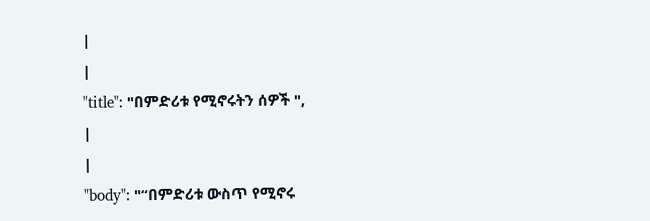|
|
"title": "በምድሪቱ የሚኖሩትን ሰዎች ",
|
|
"body": "“በምድሪቱ ውስጥ የሚኖሩ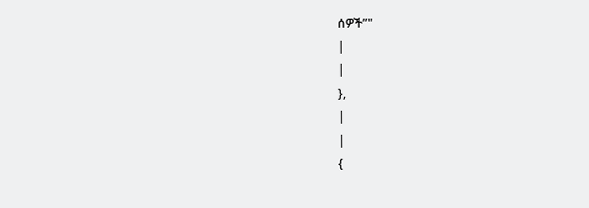ሰዎች”"
|
|
},
|
|
{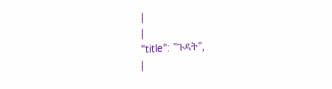|
|
"title": "ጉዳት",
|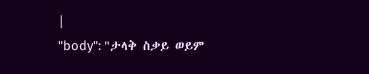|
"body": "ታላቅ ስቃይ ወይም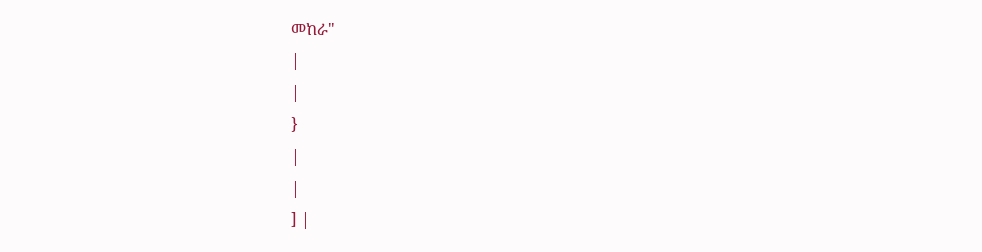መከራ"
|
|
}
|
|
] |